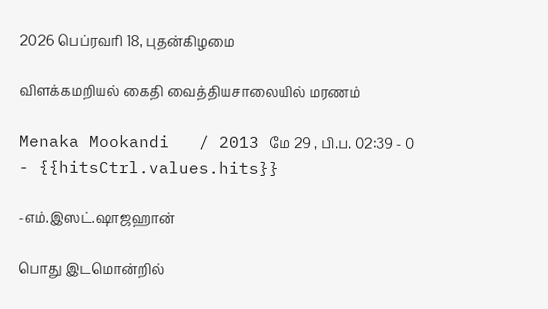2026 பெப்ரவரி 18, புதன்கிழமை

விளக்கமறியல் கைதி வைத்தியசாலையில் மரணம்

Menaka Mookandi   / 2013 மே 29 , பி.ப. 02:39 - 0     - {{hitsCtrl.values.hits}}

-எம்.இஸட்.ஷாஜஹான்

பொது இடமொன்றில்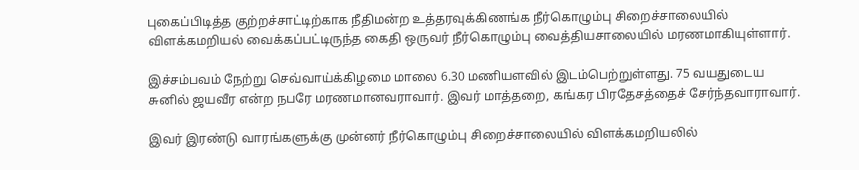புகைப்பிடித்த குற்றச்சாட்டிற்காக நீதிமன்ற உத்தரவுக்கிணங்க நீர்கொழும்பு சிறைச்சாலையில் விளக்கமறியல் வைக்கப்பட்டிருந்த கைதி ஒருவர் நீர்கொழும்பு வைத்தியசாலையில் மரணமாகியுள்ளார்.

இச்சம்பவம் நேற்று செவ்வாய்க்கிழமை மாலை 6.30 மணியளவில் இடம்பெற்றுள்ளது. 75 வயதுடைய சுனில் ஜயவீர என்ற நபரே மரணமானவராவார். இவர் மாத்தறை, கங்கர பிரதேசத்தைச் சேர்ந்தவாராவார்.

இவர் இரண்டு வாரங்களுக்கு முன்னர் நீர்கொழும்பு சிறைச்சாலையில் விளக்கமறியலில்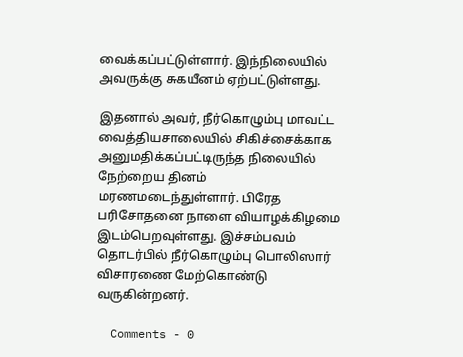வைக்கப்பட்டுள்ளார். இந்நிலையில் அவருக்கு சுகயீனம் ஏற்பட்டுள்ளது.

இதனால் அவர், நீர்கொழும்பு மாவட்ட வைத்தியசாலையில் சிகிச்சைக்காக அனுமதிக்கப்பட்டிருந்த நிலையில் நேற்றைய தினம் மரணமடைந்துள்ளார். பிரேத பரிசோதனை நாளை வியாழக்கிழமை இடம்பெறவுள்ளது. இச்சம்பவம் தொடர்பில் நீர்கொழும்பு பொலிஸார் விசாரணை மேற்கொண்டு வருகின்றனர்.

  Comments - 0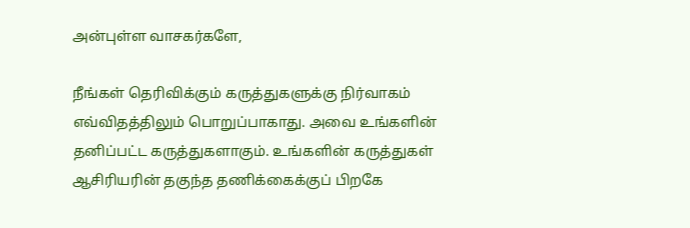அன்புள்ள வாசகர்களே,

நீங்கள் தெரிவிக்கும் கருத்துகளுக்கு நிர்வாகம் எவ்விதத்திலும் பொறுப்பாகாது. அவை உங்களின் தனிப்பட்ட கருத்துகளாகும். உங்களின் கருத்துகள் ஆசிரியரின் தகுந்த தணிக்கைக்குப் பிறகே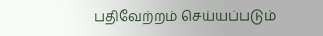பதிவேற்றம் செய்யப்படும்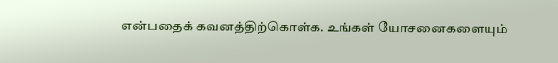என்பதைக் கவனத்திற்கொள்க. உங்கள் யோசனைகளையும்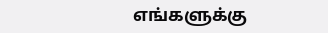எங்களுக்கு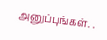அனுப்புங்கள். .